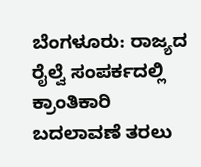ಬೆಂಗಳೂರು: ರಾಜ್ಯದ ರೈಲ್ವೆ ಸಂಪರ್ಕದಲ್ಲಿ ಕ್ರಾಂತಿಕಾರಿ ಬದಲಾವಣೆ ತರಲು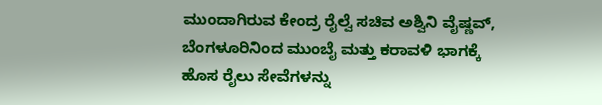ಮುಂದಾಗಿರುವ ಕೇಂದ್ರ ರೈಲ್ವೆ ಸಚಿವ ಅಶ್ವಿನಿ ವೈಷ್ಣವ್, ಬೆಂಗಳೂರಿನಿಂದ ಮುಂಬೈ ಮತ್ತು ಕರಾವಳಿ ಭಾಗಕ್ಕೆ ಹೊಸ ರೈಲು ಸೇವೆಗಳನ್ನು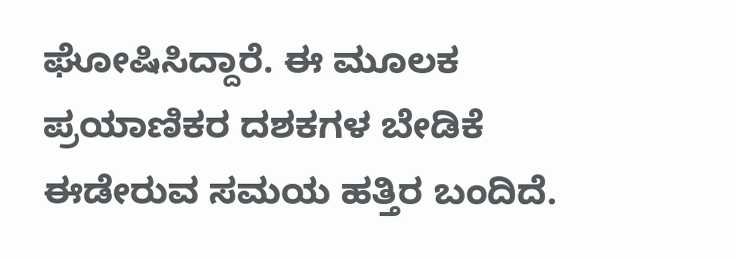ಘೋಷಿಸಿದ್ದಾರೆ. ಈ ಮೂಲಕ ಪ್ರಯಾಣಿಕರ ದಶಕಗಳ ಬೇಡಿಕೆ ಈಡೇರುವ ಸಮಯ ಹತ್ತಿರ ಬಂದಿದೆ.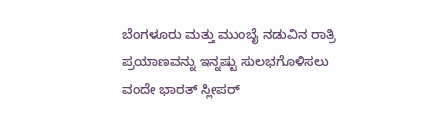ಬೆಂಗಳೂರು ಮತ್ತು ಮುಂಬೈ ನಡುವಿನ ರಾತ್ರಿ ಪ್ರಯಾಣವನ್ನು ಇನ್ನಷ್ಟು ಸುಲಭಗೊಳಿಸಲು ವಂದೇ ಭಾರತ್ ಸ್ಲೀಪರ್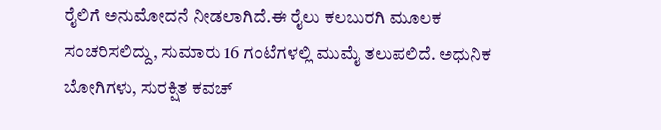ರೈಲಿಗೆ ಅನುಮೋದನೆ ನೀಡಲಾಗಿದೆ.ಈ ರೈಲು ಕಲಬುರಗಿ ಮೂಲಕ ಸಂಚರಿಸಲಿದ್ದು, ಸುಮಾರು 16 ಗಂಟೆಗಳಲ್ಲಿ ಮುಮೈ ತಲುಪಲಿದೆ. ಅಧುನಿಕ ಬೋಗಿಗಳು, ಸುರಕ್ಷಿತ ಕವಚ್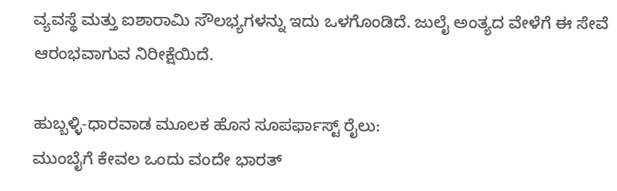ವ್ಯವಸ್ಥೆ ಮತ್ತು ಐಶಾರಾಮಿ ಸೌಲಭ್ಯಗಳನ್ನು ಇದು ಒಳಗೊಂಡಿದೆ. ಜುಲೈ ಅಂತ್ಯದ ವೇಳೆಗೆ ಈ ಸೇವೆ ಆರಂಭವಾಗುವ ನಿರೀಕ್ಷೆಯಿದೆ.

ಹುಬ್ಬಳ್ಳಿ-ಧಾರವಾಡ ಮೂಲಕ ಹೊಸ ಸೂಪರ್ಫಾಸ್ಟ್ ರೈಲು:
ಮುಂಬೈಗೆ ಕೇವಲ ಒಂದು ವಂದೇ ಭಾರತ್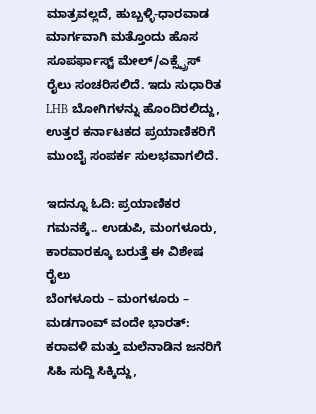ಮಾತ್ರವಲ್ಲದೆ, ಹುಬ್ಬಳ್ಳಿ-ಧಾರವಾಡ ಮಾರ್ಗವಾಗಿ ಮತ್ತೊಂದು ಹೊಸ ಸೂಪರ್ಫಾಸ್ಟ್ ಮೇಲ್/ಎಕ್ಸ್ಪ್ರೆಸ್ ರೈಲು ಸಂಚರಿಸಲಿದೆ. ಇದು ಸುಧಾರಿತ LHB ಬೋಗಿಗಳನ್ನು ಹೊಂದಿರಲಿದ್ದು, ಉತ್ತರ ಕರ್ನಾಟಕದ ಪ್ರಯಾಣಿಕರಿಗೆ ಮುಂಬೈ ಸಂಪರ್ಕ ಸುಲಭವಾಗಲಿದೆ.

ಇದನ್ನೂ ಓದಿ: ಪ್ರಯಾಣಿಕರ ಗಮನಕ್ಕೆ.. ಉಡುಪಿ, ಮಂಗಳೂರು, ಕಾರವಾರಕ್ಕೂ ಬರುತ್ತೆ ಈ ವಿಶೇಷ ರೈಲು
ಬೆಂಗಳೂರು – ಮಂಗಳೂರು – ಮಡಗಾಂವ್ ವಂದೇ ಭಾರತ್:
ಕರಾವಳಿ ಮತ್ತು ಮಲೆನಾಡಿನ ಜನರಿಗೆ ಸಿಹಿ ಸುದ್ದಿ ಸಿಕ್ಕಿದ್ದು,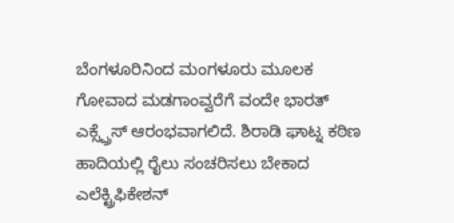ಬೆಂಗಳೂರಿನಿಂದ ಮಂಗಳೂರು ಮೂಲಕ ಗೋವಾದ ಮಡಗಾಂವ್ವರೆಗೆ ವಂದೇ ಭಾರತ್ ಎಕ್ಸ್ಪ್ರೆಸ್ ಆರಂಭವಾಗಲಿದೆ. ಶಿರಾಡಿ ಘಾಟ್ನ ಕಠಿಣ ಹಾದಿಯಲ್ಲಿ ರೈಲು ಸಂಚರಿಸಲು ಬೇಕಾದ ಎಲೆಕ್ಟ್ರಿಫಿಕೇಶನ್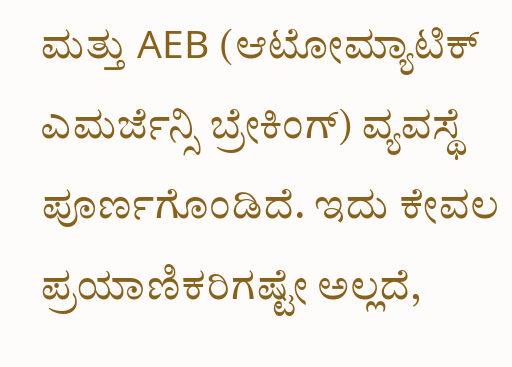ಮತ್ತು AEB (ಆಟೋಮ್ಯಾಟಿಕ್ ಎಮರ್ಜೆನ್ಸಿ ಬ್ರೇಕಿಂಗ್) ವ್ಯವಸ್ಥೆ ಪೂರ್ಣಗೊಂಡಿದೆ. ಇದು ಕೇವಲ ಪ್ರಯಾಣಿಕರಿಗಷ್ಟೇ ಅಲ್ಲದೆ,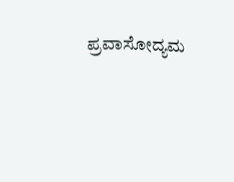ಪ್ರವಾಸೋದ್ಯಮ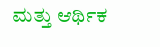ಮತ್ತು ಆರ್ಥಿಕ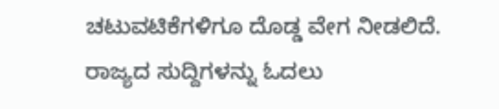ಚಟುವಟಿಕೆಗಳಿಗೂ ದೊಡ್ಡ ವೇಗ ನೀಡಲಿದೆ.
ರಾಜ್ಯದ ಸುದ್ದಿಗಳನ್ನು ಓದಲು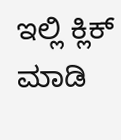ಇಲ್ಲಿ ಕ್ಲಿಕ್ ಮಾಡಿ